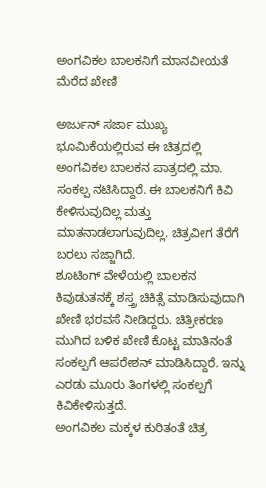ಅಂಗವಿಕಲ ಬಾಲಕನಿಗೆ ಮಾನವೀಯತೆ ಮೆರೆದ ಖೇಣಿ

ಅರ್ಜುನ್ ಸರ್ಜಾ ಮುಖ್ಯ ಭೂಮಿಕೆಯಲ್ಲಿರುವ ಈ ಚಿತ್ರದಲ್ಲಿ ಅಂಗವಿಕಲ ಬಾಲಕನ ಪಾತ್ರದಲ್ಲಿ ಮಾ. ಸಂಕಲ್ಪ ನಟಿಸಿದ್ದಾರೆ. ಈ ಬಾಲಕನಿಗೆ ಕಿವಿ ಕೇಳಿಸುವುದಿಲ್ಲ ಮತ್ತು ಮಾತನಾಡಲಾಗುವುದಿಲ್ಲ. ಚಿತ್ರವೀಗ ತೆರೆಗೆ ಬರಲು ಸಜ್ಜಾಗಿದೆ.
ಶೂಟಿಂಗ್ ವೇಳೆಯಲ್ಲಿ ಬಾಲಕನ ಕಿವುಡುತನಕ್ಕೆ ಶಸ್ತ್ರ ಚಿಕಿತ್ಸೆ ಮಾಡಿಸುವುದಾಗಿ ಖೇಣಿ ಭರವಸೆ ನೀಡಿದ್ದರು. ಚಿತ್ರೀಕರಣ ಮುಗಿದ ಬಳಿಕ ಖೇಣಿ ಕೊಟ್ಟ ಮಾತಿನಂತೆ ಸಂಕಲ್ಪಗೆ ಆಪರೇಶನ್ ಮಾಡಿಸಿದ್ದಾರೆ. ಇನ್ನು ಎರಡು ಮೂರು ತಿಂಗಳಲ್ಲಿ ಸಂಕಲ್ಪಗೆ ಕಿವಿಕೇಳಿಸುತ್ತದೆ.
ಅಂಗವಿಕಲ ಮಕ್ಕಳ ಕುರಿತಂತೆ ಚಿತ್ರ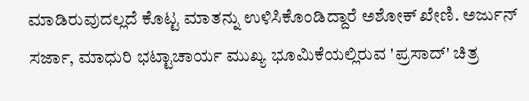ಮಾಡಿರುವುದಲ್ಲದೆ ಕೊಟ್ಟ ಮಾತನ್ನು ಉಳಿಸಿಕೊಂಡಿದ್ದಾರೆ ಅಶೋಕ್ ಖೇಣಿ. ಅರ್ಜುನ್ ಸರ್ಜಾ, ಮಾಧುರಿ ಭಟ್ಟಾಚಾರ್ಯ ಮುಖ್ಯ ಭೂಮಿಕೆಯಲ್ಲಿರುವ 'ಪ್ರಸಾದ್' ಚಿತ್ರ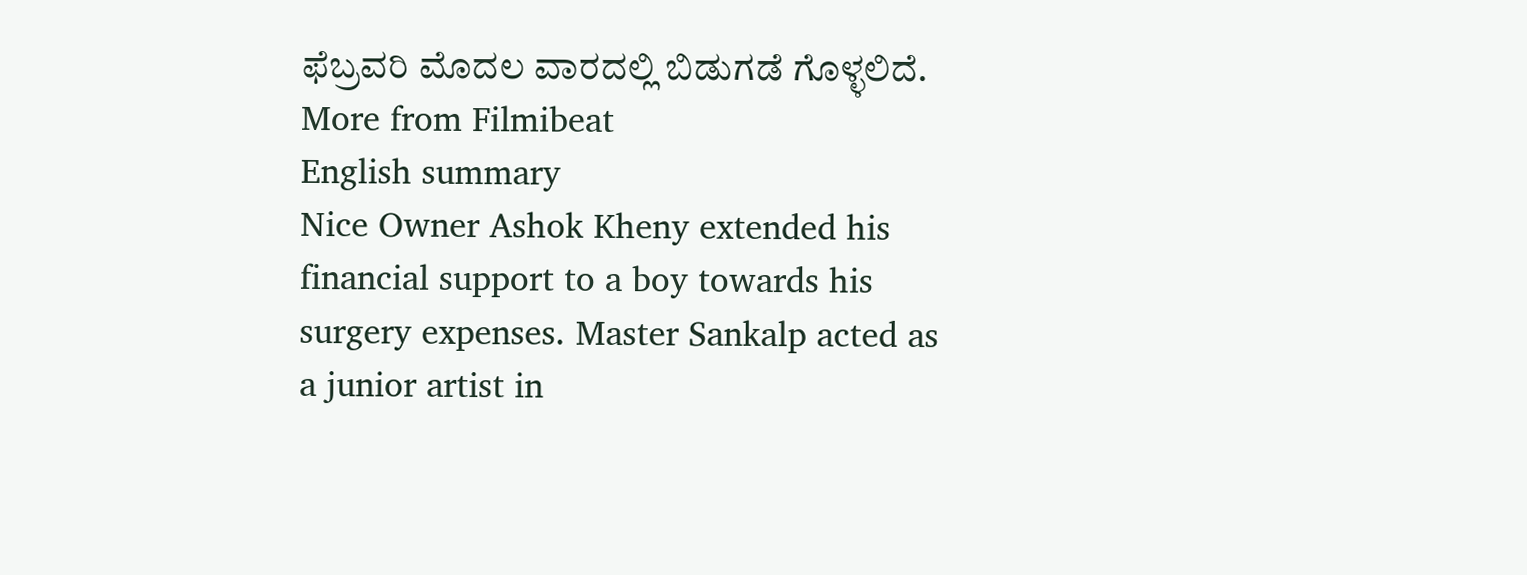ಫೆಬ್ರವರಿ ಮೊದಲ ವಾರದಲ್ಲಿ ಬಿಡುಗಡೆ ಗೊಳ್ಳಲಿದೆ.
More from Filmibeat
English summary
Nice Owner Ashok Kheny extended his financial support to a boy towards his surgery expenses. Master Sankalp acted as a junior artist in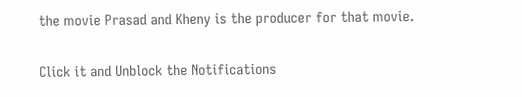the movie Prasad and Kheny is the producer for that movie.


Click it and Unblock the Notifications